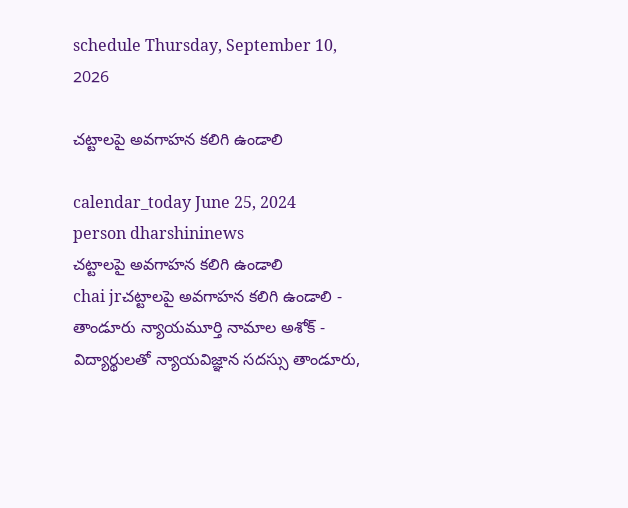schedule Thursday, September 10, 2026

చట్టాలపై అవగాహన కలిగి ఉండాలి

calendar_today June 25, 2024
person dharshininews
చట్టాలపై అవగాహన కలిగి ఉండాలి
chai jrచట్టాలపై అవగాహన కలిగి ఉండాలి - తాండూరు న్యాయమూర్తి నామాల అశోక్ - విద్యార్థులతో న్యాయవిజ్ఞాన సదస్సు తాండూరు,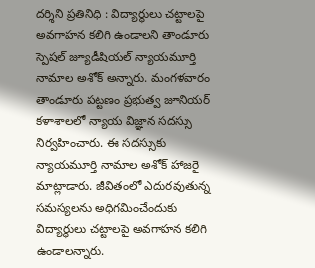దర్శిని ప్రతినిధి : విద్యార్థులు చట్టాలపై అవగాహన కలిగి ఉండాలని తాండూరు స్పెషల్ జ్యూడీషియల్ న్యాయమూర్తి నామాల అశోక్ అన్నారు. మంగళవారం తాండూరు పట్టణం ప్రభుత్వ జూనియర్ కళాశాలలో న్యాయ విజ్ఞాన సదస్సు నిర్వహించారు. ఈ సదస్సుకు న్యాయమూర్తి నామాల అశోక్ హాజరై మాట్లాడారు. జీవితంలో ఎదురవుతున్న సమస్యలను అధిగమించేందుకు విద్యార్థులు చట్టాలపై అవగాహన కలిగి ఉండాలన్నారు.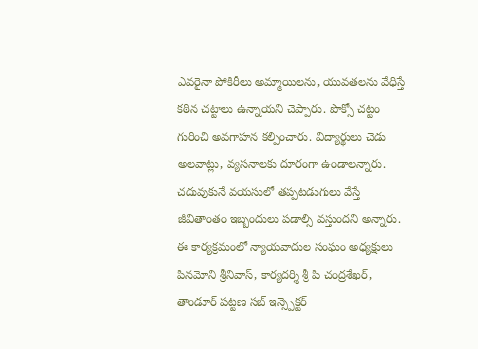ఎవరైనా పోకిరీలు అమ్మాయిలను, యువతలను వేధిస్తే కఠిన చట్టాలు ఉన్నాయని చెప్పారు. పొక్సో చట్టం గురించి అవగాహన కల్పించారు. విద్యార్థులు చెడు అలవాట్లు, వ్యసనాలకు దూరంగా ఉండాలన్నారు. చదువుకునే వయసులో తప్పటడుగులు వేస్తే జీవితాంతం ఇబ్బందులు పడాల్సి వస్తుందని అన్నారు. ఈ కార్యక్రమంలో న్యాయవాదుల సంఘం అధ్యక్షులు పినమోని శ్రీనివాస్, కార్యదర్శి శ్రీ పి చంద్రశేఖర్, తాండూర్ పట్టణ సబ్ ఇన్స్పెక్టర్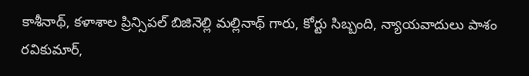కాశీనాథ్, కళాశాల ప్రిన్సిపల్ బిజినెల్లి మల్లినాథ్ గారు, కోర్టు సిబ్బంది, న్యాయవాదులు పాశం రవికుమార్,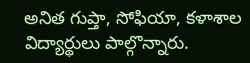అనిత గుప్తా, సోఫియా, కళాశాల విద్యార్థులు పాల్గొన్నారు.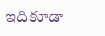ఇదికూడా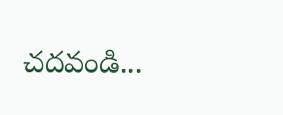చదవండి...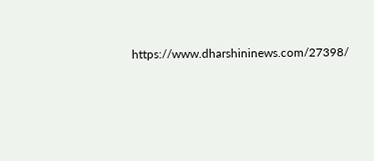https://www.dharshininews.com/27398/